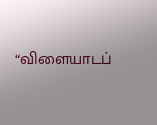“விளையாடப்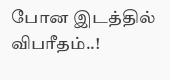போன இடத்தில் விபரீதம்..!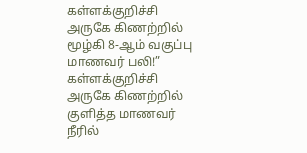கள்ளக்குறிச்சி அருகே கிணற்றில் மூழ்கி 8-ஆம் வகுப்பு மாணவர் பலி!”
கள்ளக்குறிச்சி அருகே கிணற்றில் குளித்த மாணவர் நீரில்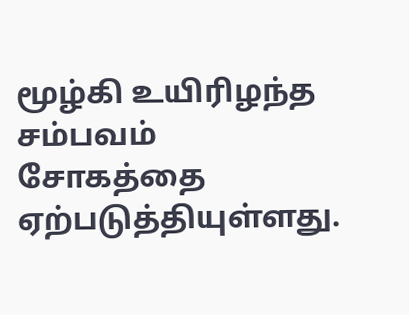மூழ்கி உயிரிழந்த சம்பவம் சோகத்தை ஏற்படுத்தியுள்ளது.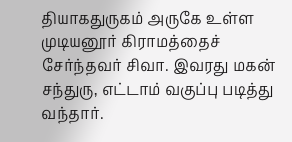தியாகதுருகம் அருகே உள்ள முடியனூர் கிராமத்தைச் சேர்ந்தவர் சிவா. இவரது மகன் சந்துரு, எட்டாம் வகுப்பு படித்து வந்தார்.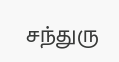சந்துரு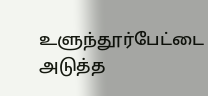உளுந்தூர்பேட்டை அடுத்த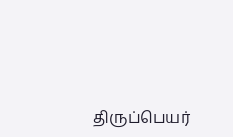திருப்பெயர்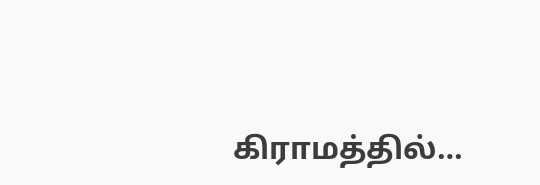கிராமத்தில்…